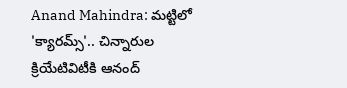Anand Mahindra: మట్టిలో 'క్యారమ్స్'.. చిన్నారుల క్రియేటివిటీకి ఆనంద్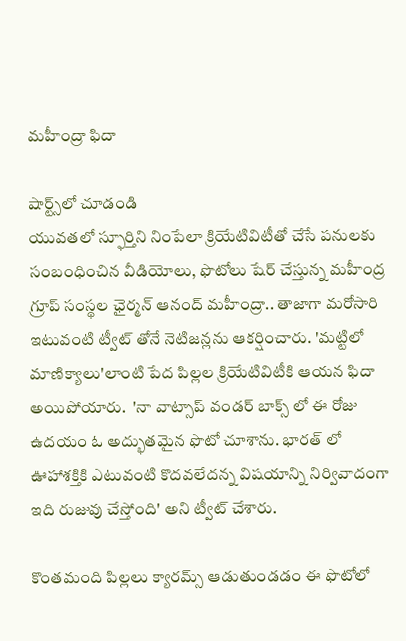మహీంద్రా ఫిదా

షార్ట్స్‌లో చూడండి
యువతలో స్ఫూర్తిని నింపేలా క్రియేటివిటీతో చేసే పనులకు సంబంధించిన వీడియోలు, ఫొటోలు షేర్ చేస్తున్న మహీంద్ర గ్రూప్ సంస్థల ఛైర్మన్ ఆనంద్ మహీంద్రా.. తాజాగా మరోసారి ఇటువంటి ట్వీట్ తోనే నెటిజన్లను ఆకర్షించారు. 'మట్టిలో మాణిక్యాలు'లాంటి పేద పిల్లల క్రియేటివిటీకి ఆయన ఫిదా అయిపోయారు.  'నా వాట్సాప్ వండర్ బాక్స్ లో ఈ రోజు ఉదయం ఓ అద్భుతమైన ఫొటో చూశాను. భారత్ లో ఊహాశక్తికి ఎటువంటి కొదవలేదన్న విషయాన్ని నిర్వివాదంగా ఇది రుజువు చేస్తోంది' అని ట్వీట్ చేశారు.

కొంతమంది పిల్లలు క్యారమ్స్ ఆడుతుండడం ఈ ఫొటోలో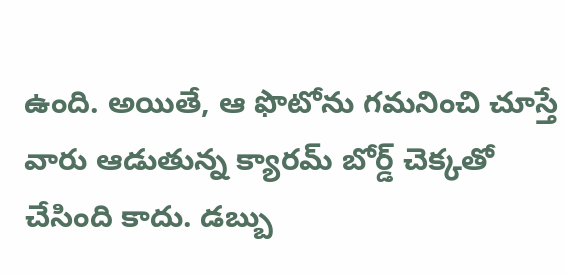ఉంది. అయితే, ఆ ఫొటోను గమనించి చూస్తే వారు ఆడుతున్న క్యారమ్ బోర్డ్ చెక్కతో చేసింది కాదు. డబ్బు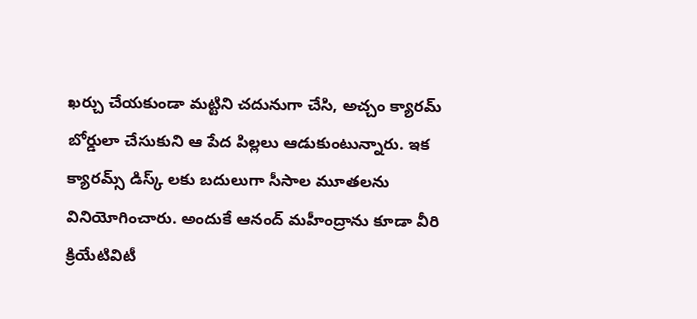ఖర్చు చేయకుండా మట్టిని చదునుగా చేసి, అచ్చం క్యారమ్ బోర్డులా చేసుకుని ఆ పేద పిల్లలు ఆడుకుంటున్నారు. ఇక క్యారమ్స్ డిస్క్ లకు బదులుగా సీసాల మూతలను వినియోగించారు. అందుకే ఆనంద్ మహీంద్రాను కూడా వీరి క్రియేటివిటీ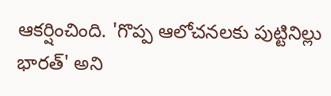ఆకర్షించింది. 'గొప్ప ఆలోచనలకు పుట్టినిల్లు భారత్' అని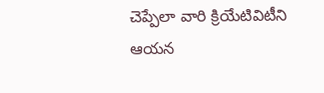చెప్పేలా వారి క్రియేటివిటీని ఆయన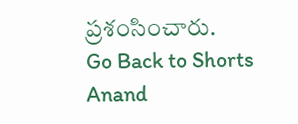ప్రశంసించారు.
Go Back to Shorts
Anand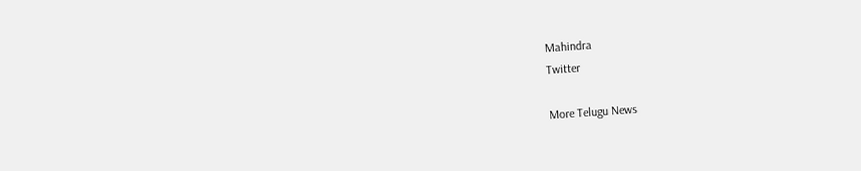Mahindra
Twitter

More Telugu News